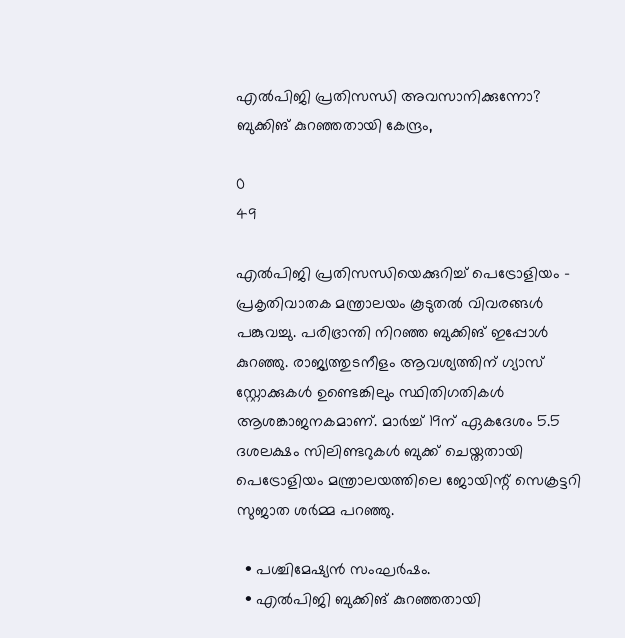എൽപിജി പ്രതിസന്ധി അവസാനിക്കുന്നോ? ബുക്കിങ് കുറഞ്ഞതായി കേന്ദ്രം,

0
49

എൽപിജി പ്രതിസന്ധിയെക്കുറിച്ച് പെട്രോളിയം – പ്രകൃതിവാതക മന്ത്രാലയം കൂടുതൽ വിവരങ്ങൾ പങ്കുവച്ചു. പരിഭ്രാന്തി നിറഞ്ഞ ബുക്കിങ് ഇപ്പോൾ കുറഞ്ഞു. രാജ്യത്തുടനീളം ആവശ്യത്തിന് ഗ്യാസ് സ്റ്റോക്കുകൾ ഉണ്ടെങ്കിലും സ്ഥിതിഗതികൾ ആശങ്കാജനകമാണ്. മാർച്ച് 19ന് ഏകദേശം 5.5 ദശലക്ഷം സിലിണ്ടറുകൾ ബുക്ക് ചെയ്തതായി പെട്രോളിയം മന്ത്രാലയത്തിലെ ജോയിന്റ് സെക്രട്ടറി സുജാത ശർമ്മ പറഞ്ഞു.

  • പശ്ചിമേഷ്യൻ സംഘർഷം.
  • എൽപിജി ബുക്കിങ് കുറഞ്ഞതായി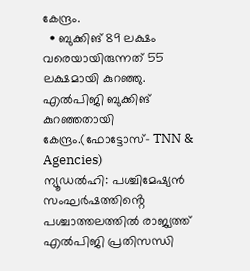കേന്ദ്രം.
  • ബുക്കിങ് 89 ലക്ഷം വരെയായിരുന്നത് 55 ലക്ഷമായി കുറഞ്ഞു.
എൽപിജി ബുക്കിങ് കുറഞ്ഞതായി കേന്ദ്രം.(ഫോട്ടോസ്- TNN & Agencies)
ന്യൂഡൽഹി: പശ്ചിമേഷ്യൻ സംഘർഷത്തിൻ്റെ പശ്ചാത്തലത്തിൽ രാജ്യത്ത് എൽപിജി പ്രതിസന്ധി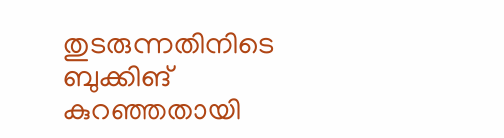തുടരുന്നതിനിടെ ബുക്കിങ് കുറഞ്ഞതായി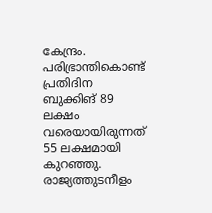കേന്ദ്രം. പരിഭ്രാന്തികൊണ്ട് പ്രതിദിന ബുക്കിങ് 89 ലക്ഷം വരെയായിരുന്നത് 55 ലക്ഷമായി കുറഞ്ഞു. രാജ്യത്തുടനീളം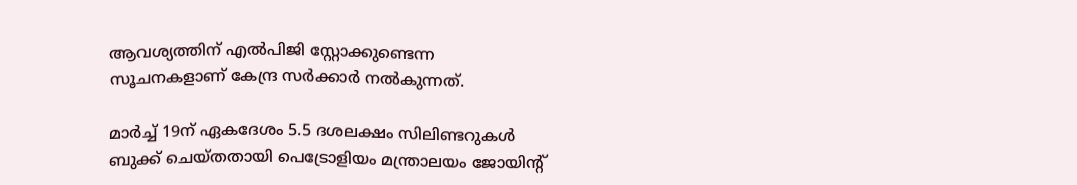ആവശ്യത്തിന് എൽപിജി സ്റ്റോക്കുണ്ടെന്ന സൂചനകളാണ് കേന്ദ്ര സർക്കാർ നൽകുന്നത്.

മാർച്ച് 19ന് ഏകദേശം 5.5 ദശലക്ഷം സിലിണ്ടറുകൾ ബുക്ക് ചെയ്തതായി പെട്രോളിയം മന്ത്രാലയം ജോയിന്റ്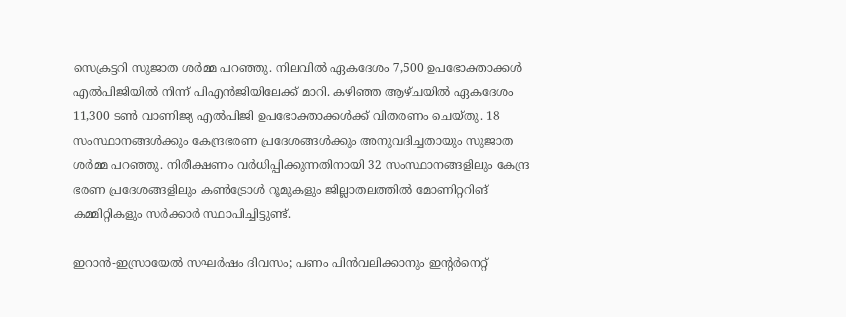സെക്രട്ടറി സുജാത ശർമ്മ പറഞ്ഞു. നിലവിൽ ഏകദേശം 7,500 ഉപഭോക്താക്കൾ എൽപിജിയിൽ നിന്ന് പിഎൻജിയിലേക്ക് മാറി. കഴിഞ്ഞ ആഴ്ചയിൽ ഏകദേശം 11,300 ടൺ വാണിജ്യ എൽപിജി ഉപഭോക്താക്കൾക്ക് വിതരണം ചെയ്തു. 18 സംസ്ഥാനങ്ങൾക്കും കേന്ദ്രഭരണ പ്രദേശങ്ങൾക്കും അനുവദിച്ചതായും സുജാത ശർമ്മ പറഞ്ഞു. നിരീക്ഷണം വർധിപ്പിക്കുന്നതിനായി 32 സംസ്ഥാനങ്ങളിലും കേന്ദ്ര ഭരണ പ്രദേശങ്ങളിലും കൺട്രോൾ റൂമുകളും ജില്ലാതലത്തിൽ മോണിറ്ററിങ് കമ്മിറ്റികളും സർക്കാർ സ്ഥാപിച്ചിട്ടുണ്ട്.

ഇറാൻ-ഇസ്രായേൽ സഘർഷം ദിവസം; പണം പിൻവലിക്കാനും ഇന്റർനെറ്റ്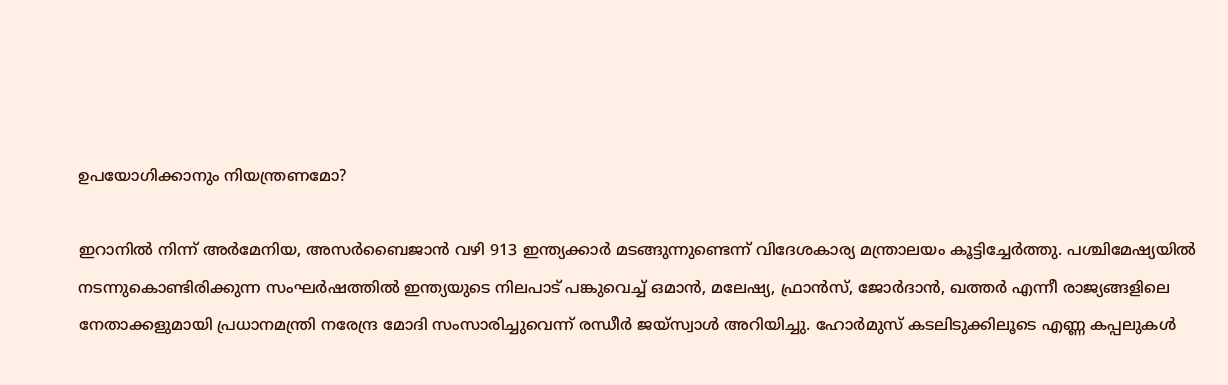ഉപയോഗിക്കാനും നിയന്ത്രണമോ?

ഇറാനിൽ നിന്ന് അർമേനിയ, അസർബൈജാൻ വഴി 913 ഇന്ത്യക്കാർ മടങ്ങുന്നുണ്ടെന്ന് വിദേശകാര്യ മന്ത്രാലയം കൂട്ടിച്ചേർത്തു. പശ്ചിമേഷ്യയിൽ നടന്നുകൊണ്ടിരിക്കുന്ന സംഘർഷത്തിൽ ഇന്ത്യയുടെ നിലപാട് പങ്കുവെച്ച് ഒമാൻ, മലേഷ്യ, ഫ്രാൻസ്, ജോർദാൻ, ഖത്തർ എന്നീ രാജ്യങ്ങളിലെ നേതാക്കളുമായി പ്രധാനമന്ത്രി നരേന്ദ്ര മോദി സംസാരിച്ചുവെന്ന് രന്ധീർ ജയ്‌സ്വാൾ അറിയിച്ചു. ഹോർമുസ് കടലിടുക്കിലൂടെ എണ്ണ കപ്പലുകൾ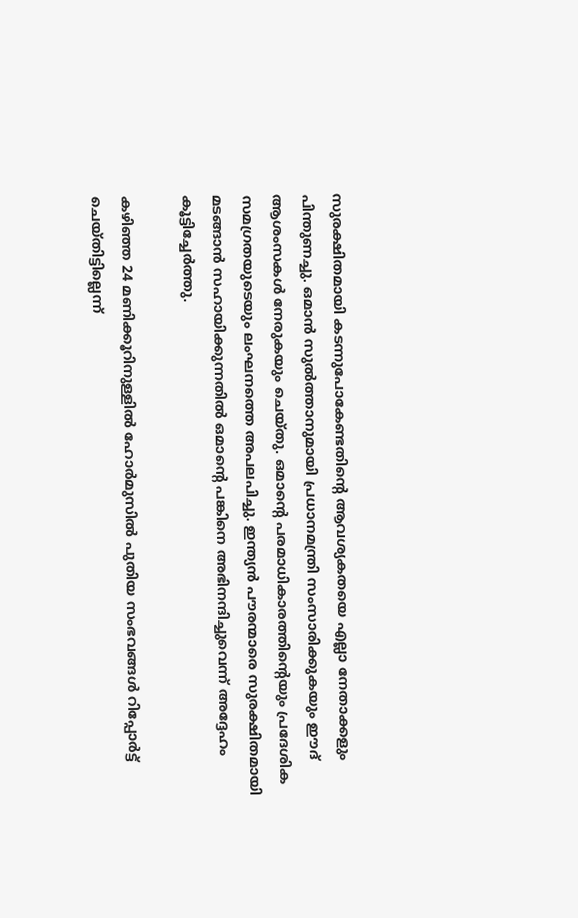സുരക്ഷിതമായി കടന്നുപോകേണ്ടതിന്റെ ആവശ്യകതയെ എല്ലാ നേതാക്കളും പിന്തുണച്ചു. ഒമാൻ സുൽത്താനുമായി പ്രധാനമന്ത്രി സംസാരിക്കുകയും ഈദ് ആശംസകൾ നേരുകയും ചെയ്തു. ഒമാന്റെ പരമാധികാരത്തിന്റെയും പ്രദേശിക സമഗ്രതയുടെയും ലംഘനത്തെ അപലപിച്ചു. ഇന്ത്യൻ പൗരന്മാരെ സുരക്ഷിതമായി മടങ്ങാൻ സഹായിക്കുന്നതിൽ ഒമാന്റെ പങ്കിനെ അഭിനന്ദിച്ചുവെന്ന് അദ്ദേഹം കൂട്ടിച്ചേർത്തു.

കഴിഞ്ഞ 24 മണിക്കൂറിനുള്ളിൽ ഹോർമുസിൽ പുതിയ സംഭവങ്ങൾ റിപ്പോർട്ട് ചെയ്തിട്ടില്ലെന്ന്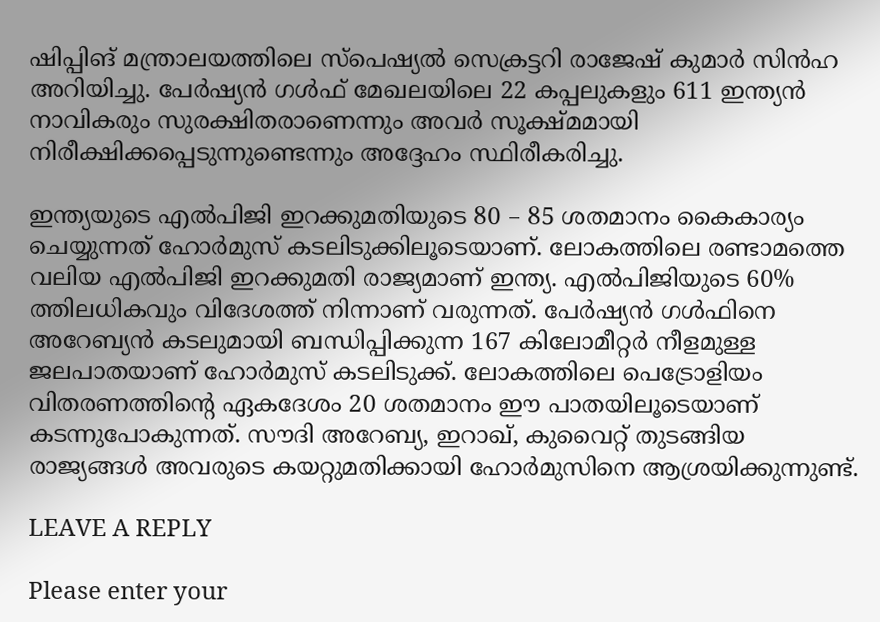ഷിപ്പിങ് മന്ത്രാലയത്തിലെ സ്പെഷ്യൽ സെക്രട്ടറി രാജേഷ് കുമാർ സിൻഹ അറിയിച്ചു. പേർഷ്യൻ ഗൾഫ് മേഖലയിലെ 22 കപ്പലുകളും 611 ഇന്ത്യൻ നാവികരും സുരക്ഷിതരാണെന്നും അവർ സൂക്ഷ്മമായി നിരീക്ഷിക്കപ്പെടുന്നുണ്ടെന്നും അദ്ദേഹം സ്ഥിരീകരിച്ചു.

ഇന്ത്യയുടെ എൽപിജി ഇറക്കുമതിയുടെ 80 – 85 ശതമാനം കൈകാര്യം ചെയ്യുന്നത് ഹോർമുസ് കടലിടുക്കിലൂടെയാണ്. ലോകത്തിലെ രണ്ടാമത്തെ വലിയ എൽപിജി ഇറക്കുമതി രാജ്യമാണ് ഇന്ത്യ. എൽപിജിയുടെ 60% ത്തിലധികവും വിദേശത്ത് നിന്നാണ് വരുന്നത്. പേർഷ്യൻ ഗൾഫിനെ അറേബ്യൻ കടലുമായി ബന്ധിപ്പിക്കുന്ന 167 കിലോമീറ്റർ നീളമുള്ള ജലപാതയാണ് ഹോർമുസ് കടലിടുക്ക്. ലോകത്തിലെ പെട്രോളിയം വിതരണത്തിന്റെ ഏകദേശം 20 ശതമാനം ഈ പാതയിലൂടെയാണ് കടന്നുപോകുന്നത്. സൗദി അറേബ്യ, ഇറാഖ്, കുവൈറ്റ് തുടങ്ങിയ രാജ്യങ്ങൾ അവരുടെ കയറ്റുമതിക്കായി ഹോർമുസിനെ ആശ്രയിക്കുന്നുണ്ട്.

LEAVE A REPLY

Please enter your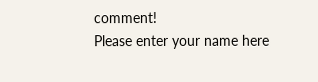comment!
Please enter your name here